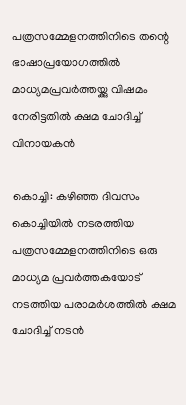പത്രസമ്മേളനത്തിനിടെ തന്റെ ഭാഷാപ്രയോഗത്തില്‍ മാധ്യമപ്രവര്‍ത്തയ്ക്കു വിഷമം നേരിട്ടതില്‍ ക്ഷമ ചോദിച്ച് വിനായകന്‍

കൊച്ചി: കഴിഞ്ഞ ദിവസം കൊച്ചിയില്‍ നടരത്തിയ പത്രസമ്മേളനത്തിനിടെ ഒരു മാധ്യമ പ്രവര്‍ത്തകയോട് നടത്തിയ പരാമര്‍ശത്തില്‍ ക്ഷമ ചോദിച്ച് നടന്‍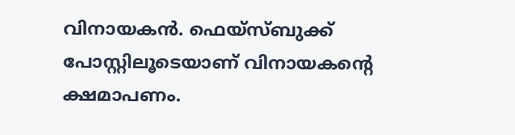വിനായകന്‍. ഫെയ്‌സ്ബുക്ക് പോസ്റ്റിലൂടെയാണ് വിനായകന്റെ ക്ഷമാപണം.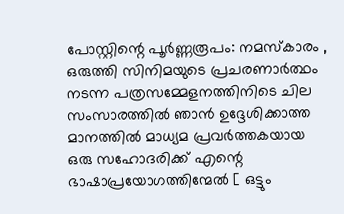പോസ്റ്റിന്റെ പൂര്‍ണ്ണരൂപം: നമസ്‌കാരം , ഒരുത്തി സിനിമയുടെ പ്രചരണാര്‍ത്ഥം നടന്ന പത്രസമ്മേളനത്തിനിടെ ചില സംസാരത്തില്‍ ഞാന്‍ ഉദ്ദേശിക്കാത്ത മാനത്തില്‍ മാധ്യമ പ്രവര്‍ത്തകയായ ഒരു സഹോദരിക്ക് എന്റെ ഭാഷാപ്രയോഗത്തിന്മേല്‍ [ ഒട്ടും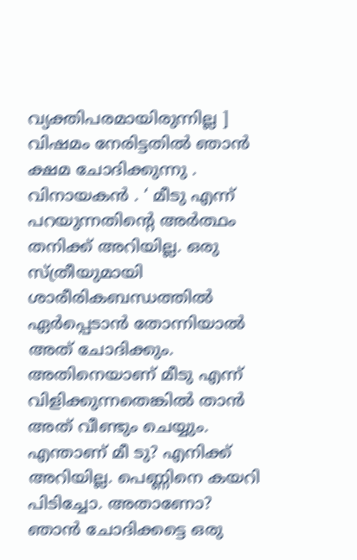വ്യക്തിപരമായിരുന്നില്ല ] വിഷമം നേരിട്ടതില്‍ ഞാന്‍ ക്ഷമ ചോദിക്കുന്നു . വിനായകന്‍ . ‘ മീടു എന്ന് പറയുന്നതിന്റെ അര്‍ത്ഥം തനിക്ക് അറിയില്ല. ഒരു സ്ത്രീയുമായി ശാരീരികബന്ധത്തില്‍ ഏര്‍പ്പെടാന്‍ തോന്നിയാല്‍ അത് ചോദിക്കും. അതിനെയാണ് മീടു എന്ന് വിളിക്കുന്നതെങ്കില്‍ താന്‍ അത് വീണ്ടും ചെയ്യും. എന്താണ് മീ ടു? എനിക്ക് അറിയില്ല. പെണ്ണിനെ കയറി പിടിച്ചോ. അതാണോ? ഞാന്‍ ചോദിക്കട്ടെ ഒരു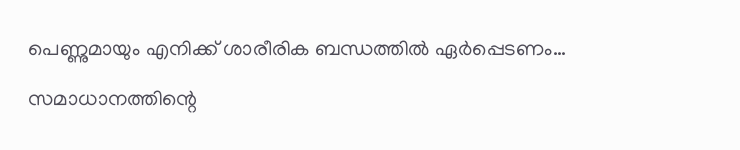പെണ്ണുമായും എനിക്ക് ശാരീരിക ബന്ധത്തില്‍ ഏര്‍പ്പെടണം…

സമാധാനത്തിന്റെ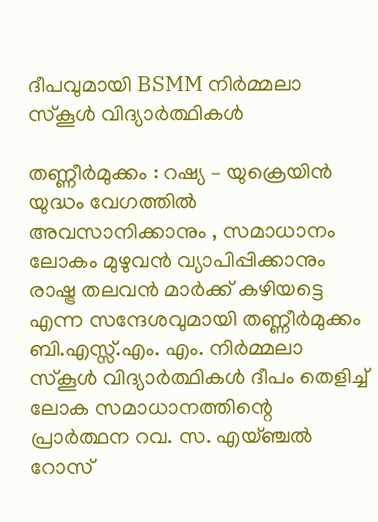ദീപവുമായി BSMM നിര്‍മ്മലാ സ്‌കൂള്‍ വിദ്യാര്‍ത്ഥികള്‍

തണ്ണീര്‍മുക്കം : റഷ്യ – യുക്രെയിന്‍ യുദ്ധം വേഗത്തില്‍ അവസാനിക്കാനും , സമാധാനം ലോകം മുഴുവന്‍ വ്യാപിപ്പിക്കാനും രാഷ്ട്ര തലവന്‍ മാര്‍ക്ക് കഴിയട്ടെ എന്ന സന്ദേശവുമായി തണ്ണീര്‍മുക്കം ബി.എസ്സ്.എം. എം. നിര്‍മ്മലാ സ്‌കൂള്‍ വിദ്യാര്‍ത്ഥികള്‍ ദീപം തെളിച്ച് ലോക സമാധാനത്തിന്റെ പ്രാര്‍ത്ഥന റവ. സ. എയ്ഞ്ചല്‍ റോസ്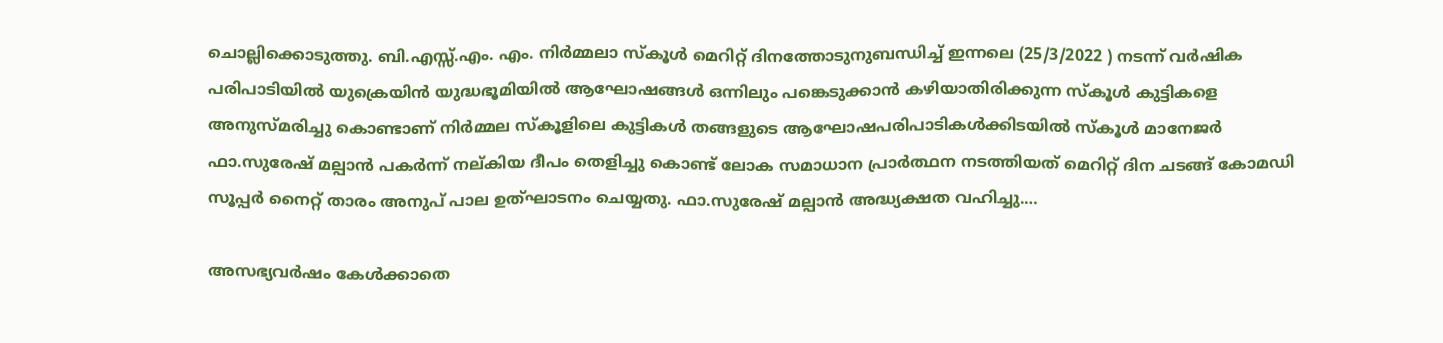ചൊല്ലിക്കൊടുത്തു. ബി.എസ്സ്.എം. എം. നിര്‍മ്മലാ സ്‌കൂള്‍ മെറിറ്റ് ദിനത്തോടുനുബന്ധിച്ച് ഇന്നലെ (25/3/2022 ) നടന്ന് വര്‍ഷിക പരിപാടിയില്‍ യുക്രെയിന്‍ യുദ്ധഭൂമിയില്‍ ആഘോഷങ്ങള്‍ ഒന്നിലും പങ്കെടുക്കാന്‍ കഴിയാതിരിക്കുന്ന സ്‌കൂള്‍ കുട്ടികളെ അനുസ്മരിച്ചു കൊണ്ടാണ് നിര്‍മ്മല സ്‌കൂളിലെ കുട്ടികള്‍ തങ്ങളുടെ ആഘോഷപരിപാടികള്‍ക്കിടയില്‍ സ്‌കൂള്‍ മാനേജര്‍ ഫാ.സുരേഷ് മല്പാന്‍ പകര്‍ന്ന് നല്കിയ ദീപം തെളിച്ചു കൊണ്ട് ലോക സമാധാന പ്രാര്‍ത്ഥന നടത്തിയത് മെറിറ്റ് ദിന ചടങ്ങ് കോമഡി സൂപ്പര്‍ നൈറ്റ് താരം അനുപ് പാല ഉത്ഘാടനം ചെയ്യതു. ഫാ.സുരേഷ് മല്പാന്‍ അദ്ധ്യക്ഷത വഹിച്ചു.…

അസഭ്യവര്‍ഷം കേള്‍ക്കാതെ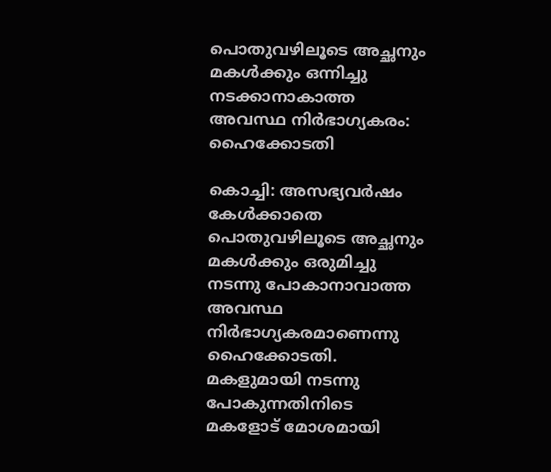പൊതുവഴിലൂടെ അച്ഛനും മകള്‍ക്കും ഒന്നിച്ചു നടക്കാനാകാത്ത അവസ്ഥ നിര്‍ഭാഗ്യകരം: ഹൈക്കോടതി

കൊച്ചി: അസഭ്യവര്‍ഷം കേള്‍ക്കാതെ പൊതുവഴിലൂടെ അച്ഛനും മകള്‍ക്കും ഒരുമിച്ചു നടന്നു പോകാനാവാത്ത അവസ്ഥ നിര്‍ഭാഗ്യകരമാണെന്നു ഹൈക്കോടതി. മകളുമായി നടന്നു പോകുന്നതിനിടെ മകളോട് മോശമായി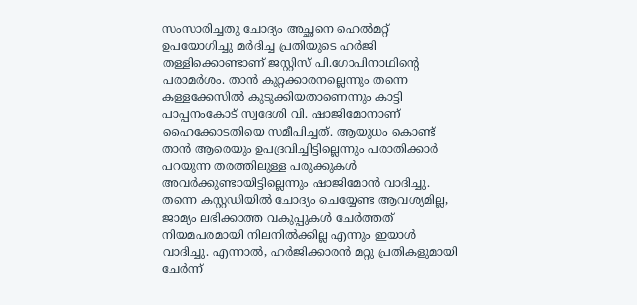സംസാരിച്ചതു ചോദ്യം അച്ഛനെ ഹെല്‍മറ്റ് ഉപയോഗിച്ചു മര്‍ദിച്ച പ്രതിയുടെ ഹര്‍ജി തള്ളിക്കൊണ്ടാണ് ജസ്റ്റിസ് പി.ഗോപിനാഥിന്റെ പരാമര്‍ശം. താന്‍ കുറ്റക്കാരനല്ലെന്നും തന്നെ കള്ളക്കേസില്‍ കുടുക്കിയതാണെന്നും കാട്ടി പാപ്പനംകോട് സ്വദേശി വി. ഷാജിമോനാണ് ഹൈക്കോടതിയെ സമീപിച്ചത്. ആയുധം കൊണ്ട് താന്‍ ആരെയും ഉപദ്രവിച്ചിട്ടില്ലെന്നും പരാതിക്കാര്‍ പറയുന്ന തരത്തിലുള്ള പരുക്കുകള്‍ അവര്‍ക്കുണ്ടായിട്ടില്ലെന്നും ഷാജിമോന്‍ വാദിച്ചു. തന്നെ കസ്റ്റഡിയില്‍ ചോദ്യം ചെയ്യേണ്ട ആവശ്യമില്ല, ജാമ്യം ലഭിക്കാത്ത വകുപ്പുകള്‍ ചേര്‍ത്തത് നിയമപരമായി നിലനില്‍ക്കില്ല എന്നും ഇയാള്‍ വാദിച്ചു. എന്നാല്‍, ഹര്‍ജിക്കാരന്‍ മറ്റു പ്രതികളുമായി ചേര്‍ന്ന്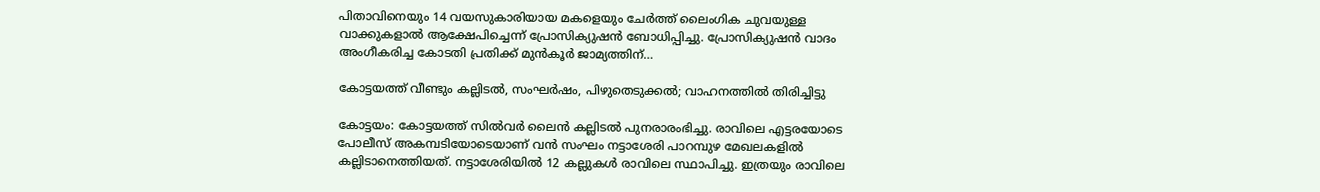പിതാവിനെയും 14 വയസുകാരിയായ മകളെയും ചേര്‍ത്ത് ലൈംഗിക ചുവയുള്ള വാക്കുകളാല്‍ ആക്ഷേപിച്ചെന്ന് പ്രോസിക്യുഷന്‍ ബോധിപ്പിച്ചു. പ്രോസിക്യുഷന്‍ വാദം അംഗീകരിച്ച കോടതി പ്രതിക്ക് മുന്‍കൂര്‍ ജാമ്യത്തിന്…

കോട്ടയത്ത് വീണ്ടും കല്ലിടല്‍, സംഘര്‍ഷം, പിഴുതെടുക്കല്‍; വാഹനത്തില്‍ തിരിച്ചിട്ടു

കോട്ടയം: കോട്ടയത്ത് സില്‍വര്‍ ലൈന്‍ കല്ലിടല്‍ പുനരാരംഭിച്ചു. രാവിലെ എട്ടരയോടെ പോലീസ് അകമ്പടിയോടെയാണ് വന്‍ സംഘം നട്ടാശേരി പാറമ്പുഴ മേഖലകളില്‍ കല്ലിടാനെത്തിയത്. നട്ടാശേരിയില്‍ 12 കല്ലുകള്‍ രാവിലെ സ്ഥാപിച്ചു. ഇത്രയും രാവിലെ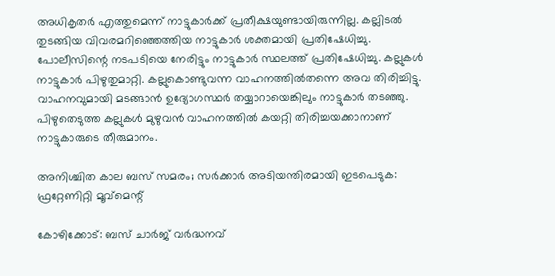അധികൃതര്‍ എത്തുമെന്ന് നാട്ടുകാര്‍ക്ക് പ്രതീക്ഷയുണ്ടായിരുന്നില്ല. കല്ലിടല്‍ തുടങ്ങിയ വിവരമറിഞ്ഞെത്തിയ നാട്ടുകാര്‍ ശക്തമായി പ്രതിഷേധിച്ചു. പോലീസിന്റെ നടപടിയെ നേരിട്ടും നാട്ടുകാര്‍ സ്ഥലത്ത് പ്രതിഷേധിച്ചു. കല്ലുകള്‍ നാട്ടുകാര്‍ പിഴുതുമാറ്റി. കല്ലുകൊണ്ടുവന്ന വാഹനത്തില്‍തന്നെ അവ തിരിച്ചിട്ടു. വാഹനവുമായി മടങ്ങാന്‍ ഉദ്യോഗസ്ഥര്‍ തയ്യാറായെങ്കിലും നാട്ടുകാര്‍ തടഞ്ഞു. പിഴുതെടുത്ത കല്ലുകള്‍ മുഴുവന്‍ വാഹനത്തില്‍ കയറ്റി തിരിച്ചയക്കാനാണ് നാട്ടുകാരുടെ തീരുമാനം.

അനിശ്ചിത കാല ബസ് സമരം; സർക്കാർ അടിയന്തിരമായി ഇടപെടുക: ഫ്രറ്റേണിറ്റി മൂവ്മെന്റ്

കോഴിക്കോട്: ബസ് ചാർജ് വർദ്ധനവ്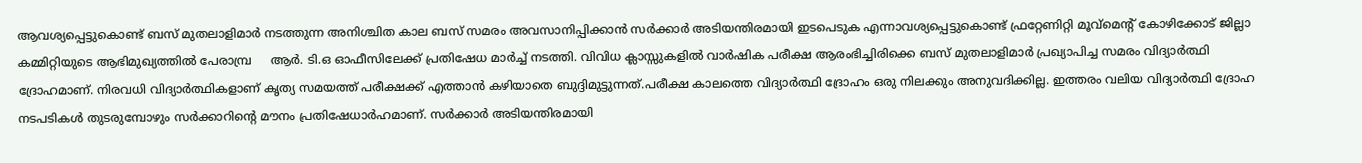ആവശ്യപ്പെട്ടുകൊണ്ട് ബസ് മുതലാളിമാർ നടത്തുന്ന അനിശ്ചിത കാല ബസ് സമരം അവസാനിപ്പിക്കാൻ സർക്കാർ അടിയന്തിരമായി ഇടപെടുക എന്നാവശ്യപ്പെട്ടുകൊണ്ട് ഫ്രറ്റേണിറ്റി മൂവ്മെന്റ് കോഴിക്കോട് ജില്ലാ കമ്മിറ്റിയുടെ ആഭിമുഖ്യത്തിൽ പേരാമ്പ്ര     ആർ. ടി.ഒ ഓഫീസിലേക്ക് പ്രതിഷേധ മാർച്ച്‌ നടത്തി. വിവിധ ക്ലാസ്സുകളിൽ വാർഷിക പരീക്ഷ ആരംഭിച്ചിരിക്കെ ബസ് മുതലാളിമാർ പ്രഖ്യാപിച്ച സമരം വിദ്യാർത്ഥി ദ്രോഹമാണ്. നിരവധി വിദ്യാർത്ഥികളാണ് കൃത്യ സമയത്ത് പരീക്ഷക്ക്‌ എത്താൻ കഴിയാതെ ബുദ്ദിമുട്ടുന്നത്.പരീക്ഷ കാലത്തെ വിദ്യാർത്ഥി ദ്രോഹം ഒരു നിലക്കും അനുവദിക്കില്ല. ഇത്തരം വലിയ വിദ്യാർത്ഥി ദ്രോഹ നടപടികൾ തുടരുമ്പോഴും സർക്കാറിന്റെ മൗനം പ്രതിഷേധാർഹമാണ്. സർക്കാർ അടിയന്തിരമായി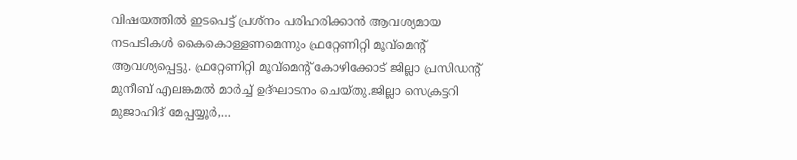വിഷയത്തിൽ ഇടപെട്ട് പ്രശ്നം പരിഹരിക്കാൻ ആവശ്യമായ നടപടികൾ കൈകൊള്ളണമെന്നും ഫ്രറ്റേണിറ്റി മൂവ്മെന്റ് ആവശ്യപ്പെട്ടു. ഫ്രറ്റേണിറ്റി മൂവ്മെന്റ് കോഴിക്കോട് ജില്ലാ പ്രസിഡന്റ്‌ മുനീബ് എലങ്കമൽ മാർച്ച്‌ ഉദ്ഘാടനം ചെയ്തു.ജില്ലാ സെക്രട്ടറി മുജാഹിദ് മേപ്പയ്യൂർ,…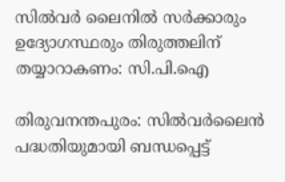സില്‍വര്‍ ലൈനില്‍ സര്‍ക്കാരും ഉദ്യോഗസ്ഥരും തിരുത്തലിന് തയ്യാറാകണം: സി.പി.ഐ

തിരുവനന്തപുരം: സില്‍വര്‍ലൈന്‍ പദ്ധതിയുമായി ബന്ധപ്പെട്ട്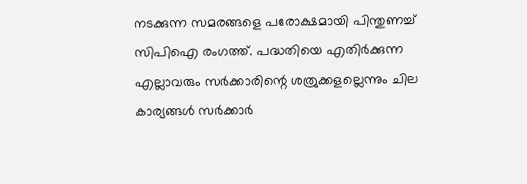നടക്കുന്ന സമരങ്ങളെ പരോക്ഷമായി പിന്തുണച്ച് സിപിഐ രംഗത്ത്. പദ്ധതിയെ എതിര്‍ക്കുന്ന എല്ലാവരും സര്‍ക്കാരിന്റെ ശത്രുക്കളല്ലെന്നും ചില കാര്യങ്ങള്‍ സര്‍ക്കാര്‍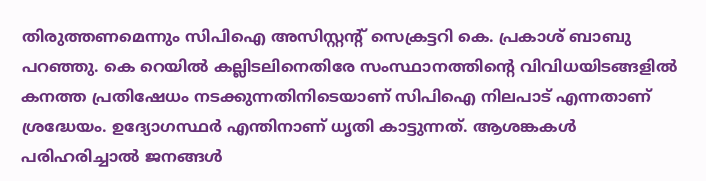തിരുത്തണമെന്നും സിപിഐ അസിസ്റ്റന്റ് സെക്രട്ടറി കെ. പ്രകാശ് ബാബു പറഞ്ഞു. കെ റെയില്‍ കല്ലിടലിനെതിരേ സംസ്ഥാനത്തിന്റെ വിവിധയിടങ്ങളില്‍ കനത്ത പ്രതിഷേധം നടക്കുന്നതിനിടെയാണ് സിപിഐ നിലപാട് എന്നതാണ് ശ്രദ്ധേയം. ഉദ്യോഗസ്ഥര്‍ എന്തിനാണ് ധൃതി കാട്ടുന്നത്. ആശങ്കകള്‍ പരിഹരിച്ചാല്‍ ജനങ്ങള്‍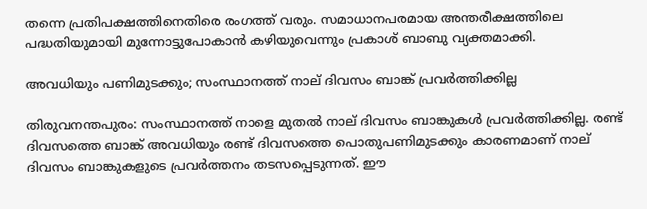തന്നെ പ്രതിപക്ഷത്തിനെതിരെ രംഗത്ത് വരും. സമാധാനപരമായ അന്തരീക്ഷത്തിലെ പദ്ധതിയുമായി മുന്നോട്ടുപോകാന്‍ കഴിയുവെന്നും പ്രകാശ് ബാബു വ്യക്തമാക്കി.

അവധിയും പണിമുടക്കും; സംസ്ഥാനത്ത് നാല് ദിവസം ബാങ്ക് പ്രവര്‍ത്തിക്കില്ല

തിരുവനന്തപുരം: സംസ്ഥാനത്ത് നാളെ മുതല്‍ നാല് ദിവസം ബാങ്കുകള്‍ പ്രവര്‍ത്തിക്കില്ല. രണ്ട് ദിവസത്തെ ബാങ്ക് അവധിയും രണ്ട് ദിവസത്തെ പൊതുപണിമുടക്കും കാരണമാണ് നാല് ദിവസം ബാങ്കുകളുടെ പ്രവര്‍ത്തനം തടസപ്പെടുന്നത്. ഈ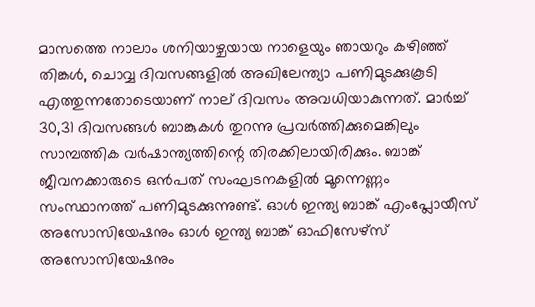മാസത്തെ നാലാം ശനിയാഴ്ചയായ നാളെയും ഞായറും കഴിഞ്ഞ് തിങ്കള്‍, ചൊവ്വ ദിവസങ്ങളില്‍ അഖിലേന്ത്യാ പണിമുടക്കുകൂടി എത്തുന്നതോടെയാണ് നാല് ദിവസം അവധിയാകുന്നത്. മാര്‍ച്ച് 30,31 ദിവസങ്ങള്‍ ബാങ്കുകള്‍ തുറന്നു പ്രവര്‍ത്തിക്കുമെങ്കിലും സാമ്പത്തിക വര്‍ഷാന്ത്യത്തിന്റെ തിരക്കിലായിരിക്കും. ബാങ്ക് ജീവനക്കാരുടെ ഒന്‍പത് സംഘടനകളില്‍ മൂന്നെണ്ണം സംസ്ഥാനത്ത് പണിമുടക്കുന്നുണ്ട്. ഓള്‍ ഇന്ത്യ ബാങ്ക് എംപ്ലോയീസ് അസോസിയേഷനും ഓള്‍ ഇന്ത്യ ബാങ്ക് ഓഫിസേഴ്‌സ് അസോസിയേഷനും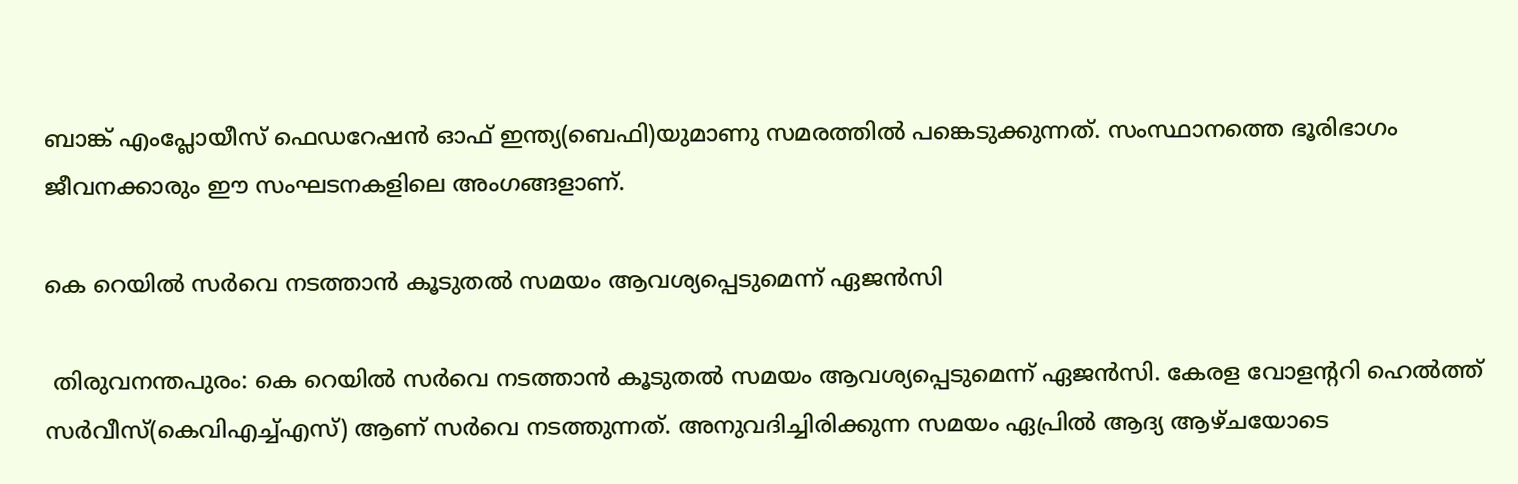ബാങ്ക് എംപ്ലോയീസ് ഫെഡറേഷന്‍ ഓഫ് ഇന്ത്യ(ബെഫി)യുമാണു സമരത്തില്‍ പങ്കെടുക്കുന്നത്. സംസ്ഥാനത്തെ ഭൂരിഭാഗം ജീവനക്കാരും ഈ സംഘടനകളിലെ അംഗങ്ങളാണ്.

കെ റെയില്‍ സര്‍വെ നടത്താന്‍ കൂടുതല്‍ സമയം ആവശ്യപ്പെടുമെന്ന് ഏജന്‍സി

 തിരുവനന്തപുരം: കെ റെയില്‍ സര്‍വെ നടത്താന്‍ കൂടുതല്‍ സമയം ആവശ്യപ്പെടുമെന്ന് ഏജന്‍സി. കേരള വോളന്ററി ഹെല്‍ത്ത് സര്‍വീസ്(കെവിഎച്ച്എസ്) ആണ് സര്‍വെ നടത്തുന്നത്. അനുവദിച്ചിരിക്കുന്ന സമയം ഏപ്രില്‍ ആദ്യ ആഴ്ചയോടെ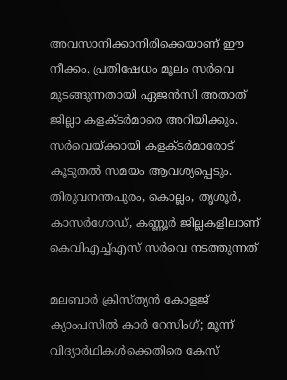അവസാനിക്കാനിരിക്കെയാണ് ഈ നീക്കം. പ്രതിഷേധം മൂലം സര്‍വെ മുടങ്ങുന്നതായി ഏജന്‍സി അതാത് ജില്ലാ കളക്ടര്‍മാരെ അറിയിക്കും. സര്‍വെയ്ക്കായി കളക്ടര്‍മാരോട് കൂടുതല്‍ സമയം ആവശ്യപ്പെടും. തിരുവനന്തപുരം, കൊല്ലം, തൃശൂര്‍, കാസര്‍ഗോഡ്, കണ്ണൂര്‍ ജില്ലകളിലാണ് കെവിഎച്ച്എസ് സര്‍വെ നടത്തുന്നത്

മലബാര്‍ ക്രിസ്ത്യന്‍ കോളജ് ക്യാംപസില്‍ കാര്‍ റേസിംഗ്; മൂന്ന് വിദ്യാര്‍ഥികള്‍ക്കെതിരെ കേസ്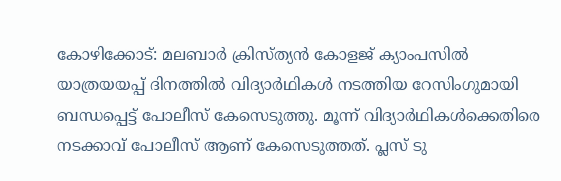കോഴിക്കോട്: മലബാര്‍ ക്രിസ്ത്യന്‍ കോളജ് ക്യാംപസില്‍ യാത്രയയപ്പ് ദിനത്തില്‍ വിദ്യാര്‍ഥികള്‍ നടത്തിയ റേസിംഗുമായി ബന്ധപ്പെട്ട് പോലീസ് കേസെടുത്തു. മൂന്ന് വിദ്യാര്‍ഥികള്‍ക്കെതിരെ നടക്കാവ് പോലീസ് ആണ് കേസെടുത്തത്. പ്ലസ് ടു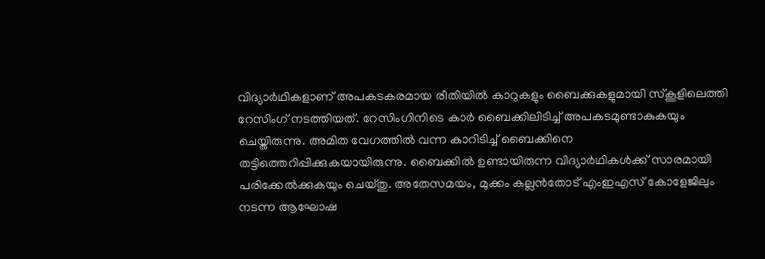വിദ്യാര്‍ഥികളാണ് അപകടകരമായ രീതിയില്‍ കാറുകളും ബൈക്കുകളുമായി സ്‌കൂളിലെത്തി റേസിംഗ് നടത്തിയത്. റേസിംഗിനിടെ കാര്‍ ബൈക്കിലിടിച്ച് അപകടമുണ്ടാകുകയും ചെയ്തിരുന്നു. അമിത വേഗത്തില്‍ വന്ന കാറിടിച്ച് ബൈക്കിനെ തട്ടിത്തെറിപ്പിക്കുകയായിരുന്നു. ബൈക്കില്‍ ഉണ്ടായിരുന്ന വിദ്യാര്‍ഥികള്‍ക്ക് സാരമായി പരിക്കേല്‍ക്കുകയും ചെയ്തു. അതേസമയം, മുക്കം കല്ലന്‍തോട് എംഇഎസ് കോളേജിലും നടന്ന ആഘോഷ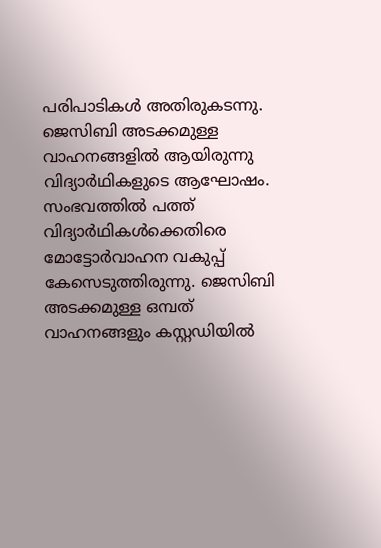പരിപാടികള്‍ അതിരുകടന്നു. ജെസിബി അടക്കമുള്ള വാഹനങ്ങളില്‍ ആയിരുന്നു വിദ്യാര്‍ഥികളുടെ ആഘോഷം. സംഭവത്തില്‍ പത്ത് വിദ്യാര്‍ഥികള്‍ക്കെതിരെ മോട്ടോര്‍വാഹന വകുപ്പ് കേസെടുത്തിരുന്നു. ജെസിബി അടക്കമുള്ള ഒമ്പത് വാഹനങ്ങളും കസ്റ്റഡിയില്‍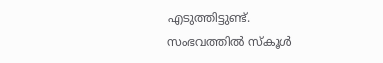എടുത്തിട്ടുണ്ട്. സംഭവത്തില്‍ സ്‌കൂള്‍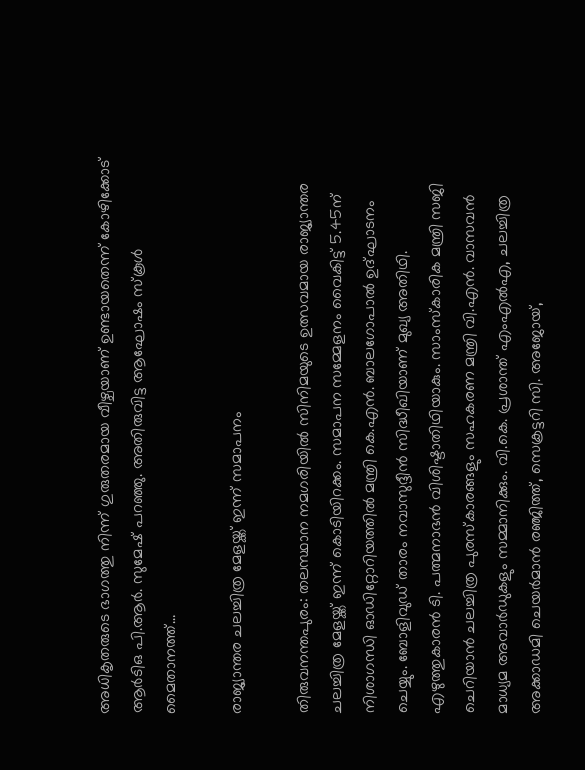അധികൃതരുടെ ഭാഗത്തു നിന്ന് ഗുരുതരമായ വീഴ്ചയാണ് ഉണ്ടായതെന്ന് കോഴിക്കോട് ആര്‍ടിഒ പി.ആര്‍. സുമേഷ് പറഞ്ഞു. അതിരുവിട്ട ആഘോഷം സ്‌കൂള്‍ മൈതാനത്ത്…

രാജ്യാന്തര ചലച്ചിത്ര മേളയ്ക്ക് ഇന്ന് സമാപനം

തിരുവനന്തപുരം: തലസ്ഥാന നമഗരിയില്‍ സിനിമയുടെ ഉത്സവമായ രാജ്യാന്തര ചലച്ചിത്ര മേളയ്ക്ക് ഇന്ന് കൊടിയിറക്കം. സമാപന സമ്മേളനം വൈകിട്ട് 5.45ന് നിശാഗന്ധി ഓഡിറ്റോറിയത്തില്‍ മന്ത്രി കെ.എന്‍. ബാലഗോപാല്‍ ഉദ്ഘാടനം ചെയ്യും. ബോളിവുഡ് താരം നവാസുദ്ദീന്‍ സിദ്ധീഖിയാണ് മുഖ്യ അതിഥി. എഴുത്തുകാരന്‍ ടി. പത്മനാഭന്‍ വിശിഷ്ടാതിഥിയാകും. സാംസ്‌കാരിക മന്ത്രി സജി ചെറിയാന്‍ ചലച്ചിത്ര പുരസ്‌കാരങ്ങളും സഹകരണ മന്ത്രി വി.എന്‍. വാസവന്‍ മാധ്യമ അവാര്‍ഡുകളും സമ്മാനിക്കും. വി.കെ. പ്രശാന്ത് എംഎല്‍എ, ചലച്ചിത്ര അക്കാഡമി ചെയര്‍മാന്‍ രഞ്ജിത്ത്, സെക്രട്ടറി സി. അജോയ്,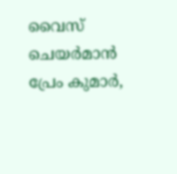വൈസ് ചെയര്‍മാന്‍ പ്രേം കുമാര്‍,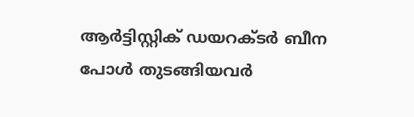ആര്‍ട്ടിസ്റ്റിക് ഡയറക്ടര്‍ ബീന പോള്‍ തുടങ്ങിയവര്‍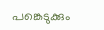പങ്കെടുക്കും